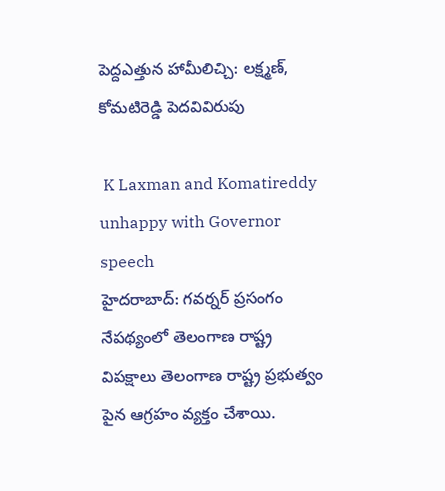పెద్దఎత్తున హామీలిచ్చి: లక్ష్మణ్, కోమటిరెడ్డి పెదవివిరుపు

 K Laxman and Komatireddy unhappy with Governor speech
హైదరాబాద్: గవర్నర్ ప్రసంగం నేపథ్యంలో తెలంగాణ రాష్ట్ర విపక్షాలు తెలంగాణ రాష్ట్ర ప్రభుత్వం పైన ఆగ్రహం వ్యక్తం చేశాయి.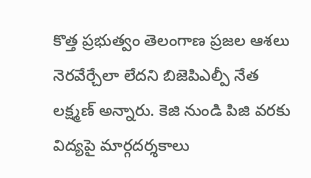కొత్త ప్రభుత్వం తెలంగాణ ప్రజల ఆశలు నెరవేర్చేలా లేదని బిజెపిఎల్పీ నేత లక్ష్మణ్ అన్నారు. కెజి నుండి పిజి వరకు విద్యపై మార్గదర్శకాలు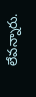లేవన్నారు.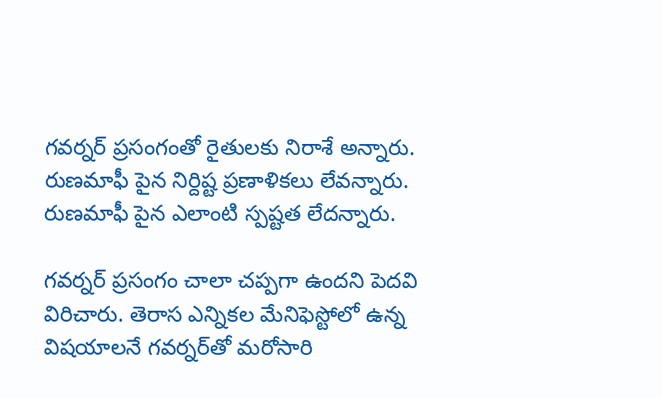గవర్నర్ ప్రసంగంతో రైతులకు నిరాశే అన్నారు. రుణమాఫీ పైన నిర్దిష్ట ప్రణాళికలు లేవన్నారు. రుణమాఫీ పైన ఎలాంటి స్పష్టత లేదన్నారు.

గవర్నర్ ప్రసంగం చాలా చప్పగా ఉందని పెదవి విరిచారు. తెరాస ఎన్నికల మేనిఫెస్టోలో ఉన్న విషయాలనే గవర్నర్‌తో మరోసారి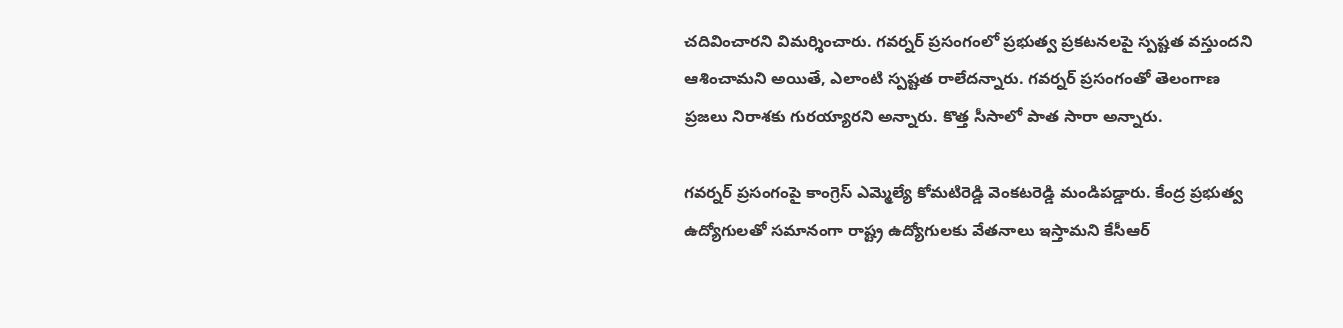చదివించారని విమర్శించారు. గవర్నర్ ప్రసంగంలో ప్రభుత్వ ప్రకటనలపై స్పష్టత వస్తుందని ఆశించామని అయితే, ఎలాంటి స్పష్టత రాలేదన్నారు. గవర్నర్ ప్రసంగంతో తెలంగాణ ప్రజలు నిరాశకు గురయ్యారని అన్నారు. కొత్త సీసాలో పాత సారా అన్నారు.

గవర్నర్ ప్రసంగంపై కాంగ్రెస్ ఎమ్మెల్యే కోమటిరెడ్డి వెంకటరెడ్డి మండిపడ్డారు. కేంద్ర ప్రభుత్వ ఉద్యోగులతో సమానంగా రాష్ట్ర ఉద్యోగులకు వేతనాలు ఇస్తామని కేసీఆర్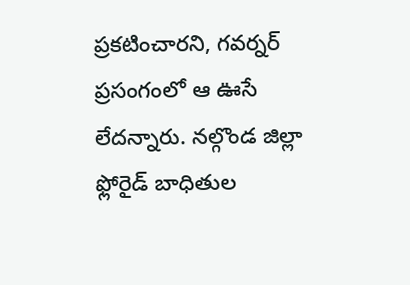ప్రకటించారని, గవర్నర్ ప్రసంగంలో ఆ ఊసే లేదన్నారు. నల్గొండ జిల్లా ఫ్లోరైడ్ బాధితుల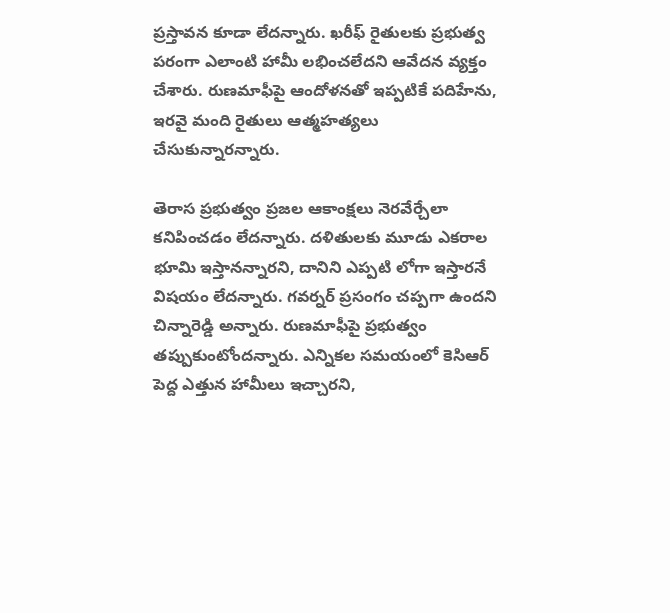ప్రస్తావన కూడా లేదన్నారు. ఖరీఫ్ రైతులకు ప్రభుత్వ పరంగా ఎలాంటి హామీ లభించలేదని ఆవేదన వ్యక్తం చేశారు. రుణమాఫీపై ఆందోళనతో ఇప్పటికే పదిహేను, ఇరవై మంది రైతులు ఆత్మహత్యలు చేసుకున్నారన్నారు.

తెరాస ప్రభుత్వం ప్రజల ఆకాంక్షలు నెరవేర్చేలా కనిపించడం లేదన్నారు. దళితులకు మూడు ఎకరాల భూమి ఇస్తానన్నారని, దానిని ఎప్పటి లోగా ఇస్తారనే విషయం లేదన్నారు. గవర్నర్ ప్రసంగం చప్పగా ఉందని చిన్నారెడ్డి అన్నారు. రుణమాఫీపై ప్రభుత్వం తప్పుకుంటోందన్నారు. ఎన్నికల సమయంలో కెసిఆర్ పెద్ద ఎత్తున హామీలు ఇచ్చారని,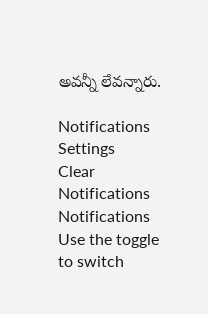అవన్నీ లేవన్నారు.

Notifications
Settings
Clear Notifications
Notifications
Use the toggle to switch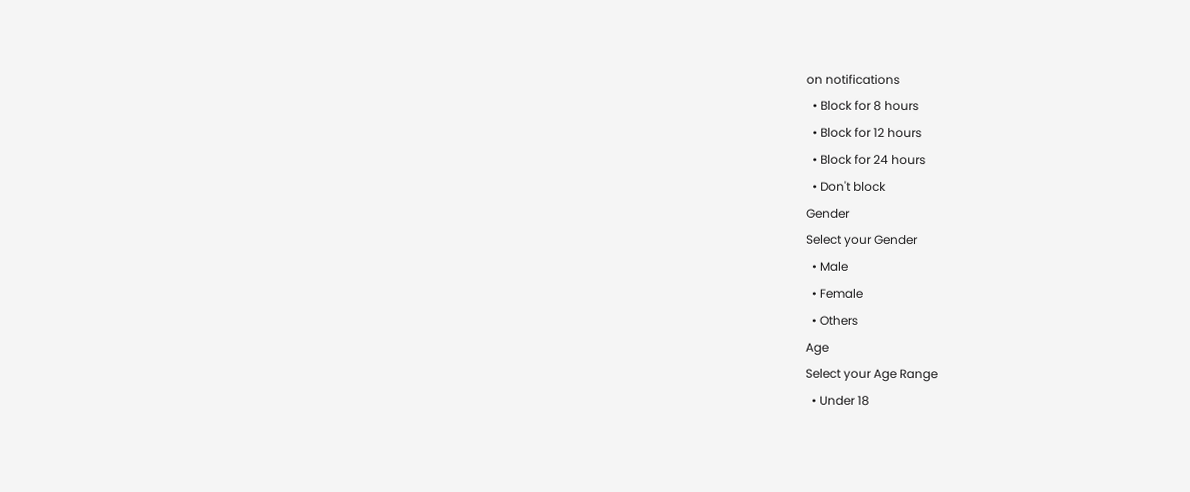on notifications
  • Block for 8 hours
  • Block for 12 hours
  • Block for 24 hours
  • Don't block
Gender
Select your Gender
  • Male
  • Female
  • Others
Age
Select your Age Range
  • Under 18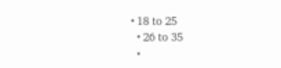• 18 to 25
  • 26 to 35
  •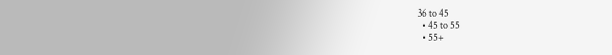36 to 45
  • 45 to 55
  • 55+